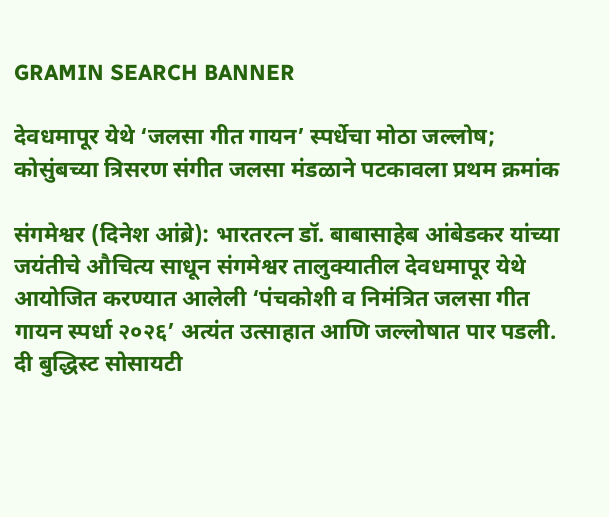GRAMIN SEARCH BANNER

देवधमापूर येथे ‘जलसा गीत गायन’ स्पर्धेचा मोठा जल्लोष; कोसुंबच्या त्रिसरण संगीत जलसा मंडळाने पटकावला प्रथम क्रमांक

संगमेश्वर (दिनेश आंब्रे): भारतरत्न डॉ. बाबासाहेब आंबेडकर यांच्या जयंतीचे औचित्य साधून संगमेश्वर तालुक्यातील देवधमापूर येथे आयोजित करण्यात आलेली ‘पंचकोशी व निमंत्रित जलसा गीत गायन स्पर्धा २०२६’ अत्यंत उत्साहात आणि जल्लोषात पार पडली. दी बुद्धिस्ट सोसायटी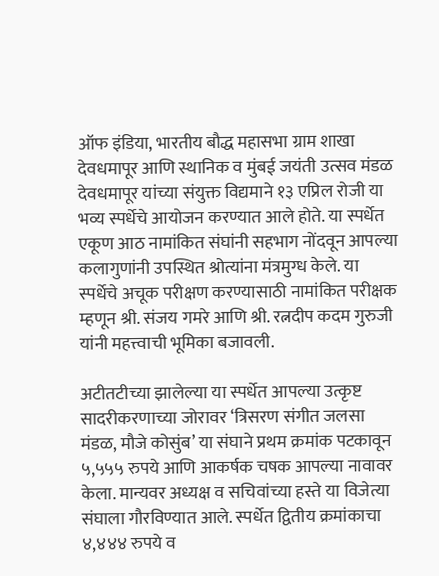ऑफ इंडिया, भारतीय बौद्ध महासभा ग्राम शाखा देवधमापूर आणि स्थानिक व मुंबई जयंती उत्सव मंडळ देवधमापूर यांच्या संयुक्त विद्यमाने १३ एप्रिल रोजी या भव्य स्पर्धेचे आयोजन करण्यात आले होते. या स्पर्धेत एकूण आठ नामांकित संघांनी सहभाग नोंदवून आपल्या कलागुणांनी उपस्थित श्रोत्यांना मंत्रमुग्ध केले. या स्पर्धेचे अचूक परीक्षण करण्यासाठी नामांकित परीक्षक म्हणून श्री. संजय गमरे आणि श्री. रत्नदीप कदम गुरुजी यांनी महत्त्वाची भूमिका बजावली.

अटीतटीच्या झालेल्या या स्पर्धेत आपल्या उत्कृष्ट सादरीकरणाच्या जोरावर ‘त्रिसरण संगीत जलसा मंडळ, मौजे कोसुंब’ या संघाने प्रथम क्रमांक पटकावून ५,५५५ रुपये आणि आकर्षक चषक आपल्या नावावर केला. मान्यवर अध्यक्ष व सचिवांच्या हस्ते या विजेत्या संघाला गौरविण्यात आले. स्पर्धेत द्वितीय क्रमांकाचा ४,४४४ रुपये व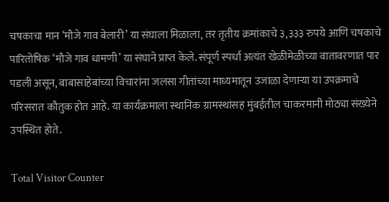चषकाचा मान ‘मौजे गाव बेलारी’ या संघाला मिळाला, तर तृतीय क्रमांकाचे ३,३३३ रुपये आणि चषकाचे पारितोषिक ‘मौजे गाव धामणी’ या संघाने प्राप्त केले. संपूर्ण स्पर्धा अत्यंत खेळीमेळीच्या वातावरणात पार पडली असून, बाबासाहेबांच्या विचारांना जलसा गीतांच्या माध्यमातून उजाळा देणाऱ्या या उपक्रमाचे परिसरात कौतुक होत आहे. या कार्यक्रमाला स्थानिक ग्रामस्थांसह मुंबईतील चाकरमानी मोठ्या संख्येने उपस्थित होते.

Total Visitor Counter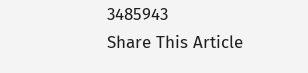3485943
Share This Article